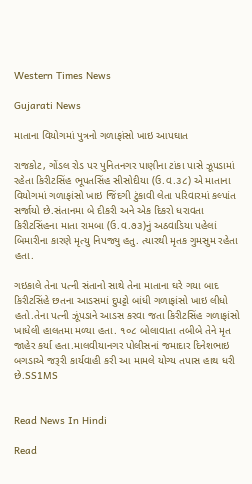Western Times News

Gujarati News

માતાના વિયોગમાં પુત્રનો ગળાફાંસો ખાઇ આપઘાત

રાજકોટ, ગોંડલ રોડ પર પુનિતનગર પાણીના ટાંકા પાસે ઝૂપડામાં રહેતા કિરીટસિંહ ભૂપતસિંહ સીસોદીયા (ઉ.વ.૩૮) એ માતાના વિયોગમાં ગળાફાંસો ખાઇ જિંદગી ટુંકાવી લેતા પરિવારમાં કલ્પાંત સર્જાયો છે.સંતાનમા બે દીકરી અને એક દિકરો ધરાવતા કિરીટસિંહના માતા રામબા (ઉ.વ.૭૩)નું અઠવાડિયા પહેલાં બિમારીના કારણે મૃત્યુ નિપજ્યુ હતુ. ત્યારથી મૃતક ગુમસુમ રહેતા હતા.

ગઇકાલે તેના પત્ની સંતાનો સાથે તેના માતાના ઘરે ગયા બાદ કિરીટસિંહે છતના આડસમાં દુપટ્ટો બાંધી ગળાફાંસો ખાઇ લીધો હતો.તેના પત્ની ઝૂંપડાને આડસ કરવા જતા કિરીટસિંહ ગળાફાંસો ખાધેલી હાલતમા મળ્યા હતા. ૧૦૮ બોલાવાતા તબીબે તેને મૃત જાહેર કર્યા હતા.માલવીયાનગર પોલીસનાં જમાદાર દિનેશભાઇ બગડાએ જરૂરી કાર્યવાહી કરી આ મામલે યોગ્ય તપાસ હાથ ધરી છે.SS1MS


Read News In Hindi

Read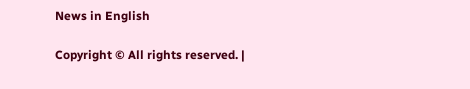News in English

Copyright © All rights reserved. |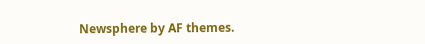Newsphere by AF themes.